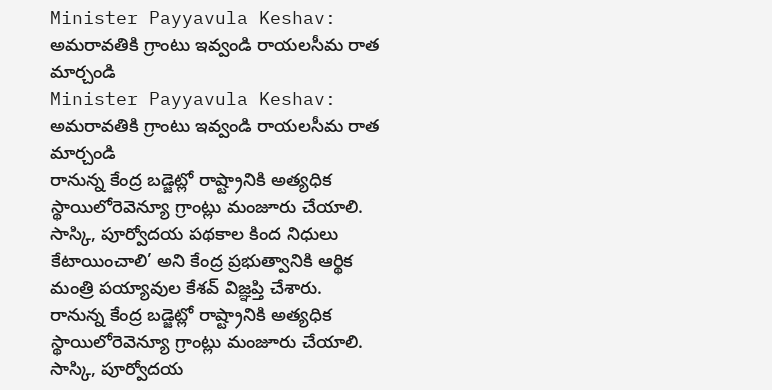Minister Payyavula Keshav: అమరావతికి గ్రాంటు ఇవ్వండి రాయలసీమ రాత మార్చండి
Minister Payyavula Keshav: అమరావతికి గ్రాంటు ఇవ్వండి రాయలసీమ రాత మార్చండి
రానున్న కేంద్ర బడ్జెట్లో రాష్ట్రానికి అత్యధిక స్థాయిలోరెవెన్యూ గ్రాంట్లు మంజూరు చేయాలి. సాస్కి, పూర్వోదయ పథకాల కింద నిధులు కేటాయించాలి’ అని కేంద్ర ప్రభుత్వానికి ఆర్థిక మంత్రి పయ్యావుల కేశవ్ విజ్ఞప్తి చేశారు.
రానున్న కేంద్ర బడ్జెట్లో రాష్ట్రానికి అత్యధిక స్థాయిలోరెవెన్యూ గ్రాంట్లు మంజూరు చేయాలి. సాస్కి, పూర్వోదయ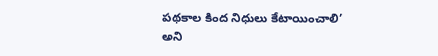పథకాల కింద నిధులు కేటాయించాలి’ అని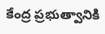కేంద్ర ప్రభుత్వానికి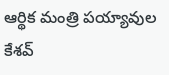ఆర్థిక మంత్రి పయ్యావుల కేశవ్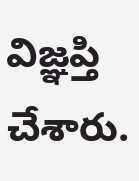విజ్ఞప్తి చేశారు.